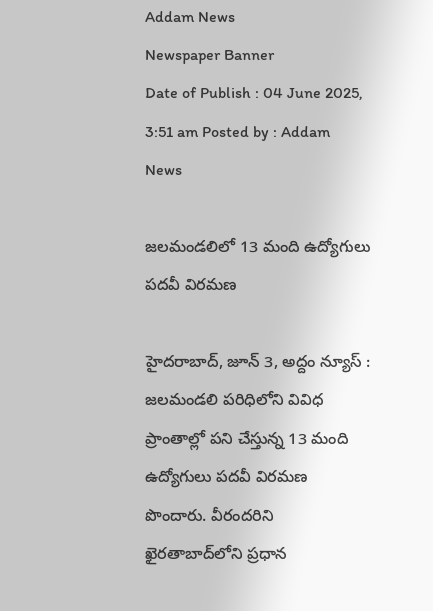Addam News
Newspaper Banner
Date of Publish : 04 June 2025, 3:51 am Posted by : Addam News

జలమండలిలో 13 మంది ఉద్యోగులు పదవీ విరమణ

హైదరాబాద్, జూన్ 3, అద్దం న్యూస్ :   జలమండలి పరిధిలోని వివిధ ప్రాంతాల్లో పని చేస్తున్న 13 మంది ఉద్యోగులు పదవీ విరమణ పొందారు. వీరందరిని ఖైరతాబాద్‌లోని ప్రధాన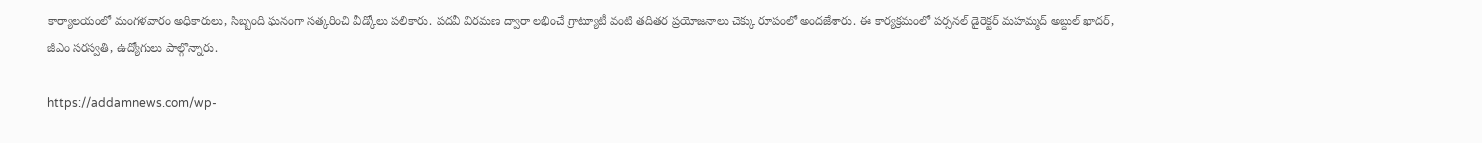కార్యాలయంలో మంగ‌ళ‌వారం అధికారులు, సిబ్బంది ఘనంగా సత్కరించి వీడ్కోలు పలికారు. పదవీ విరమణ ద్వారా లభించే గ్రాట్యూటీ వంటి తదితర ప్రయోజనాలు చెక్కు రూపంలో అందజేశారు. ఈ కార్యక్రమంలో పర్సనల్ డైరెక్టర్ మహమ్మద్ అబ్దుల్ ఖాదర్, జీఎం సరస్వతి, ఉద్యోగులు పాల్గొన్నారు.

https://addamnews.com/wp-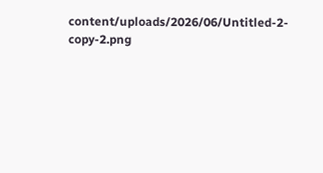content/uploads/2026/06/Untitled-2-copy-2.png